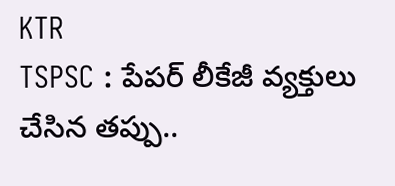KTR
TSPSC : పేపర్ లీకేజీ వ్యక్తులు చేసిన తప్పు..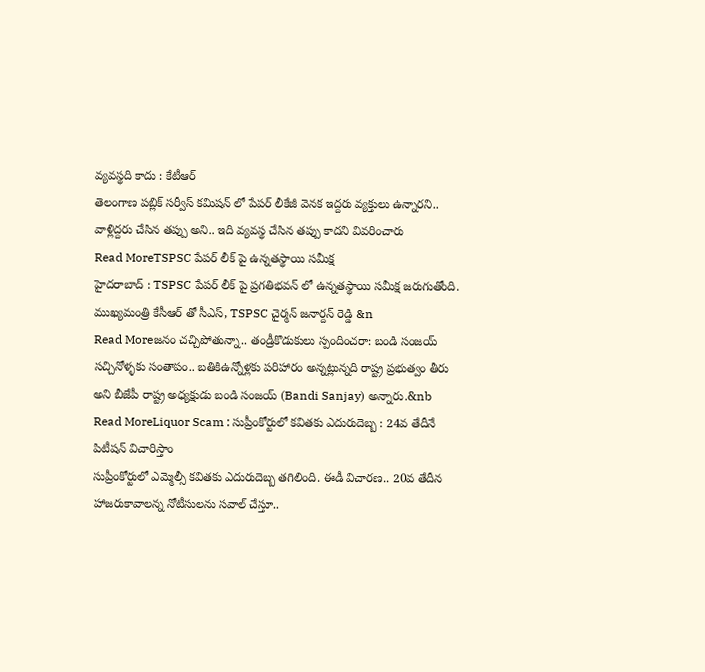వ్యవస్థది కాదు : కేటీఆర్
తెలంగాణ పబ్లిక్ సర్వీస్ కమిషన్ లో పేపర్ లీకేజీ వెనక ఇద్దరు వ్యక్తులు ఉన్నారని.. వాళ్లిద్దరు చేసిన తప్పు అని.. ఇది వ్యవస్థ చేసిన తప్పు కాదని వివరించారు
Read MoreTSPSC పేపర్ లీక్ పై ఉన్నతస్థాయి సమీక్ష
హైదరాబాద్ : TSPSC పేపర్ లీక్ పై ప్రగతిభవన్ లో ఉన్నతస్థాయి సమీక్ష జరుగుతోంది. ముఖ్యమంత్రి కేసీఆర్ తో సీఎస్, TSPSC చైర్మన్ జనార్దన్ రెడ్డి &n
Read Moreజనం చచ్చిపోతున్నా.. తండ్రీకొడుకులు స్పందించరా: బండి సంజయ్
సచ్చినోళ్ళకు సంతాపం.. బతికిఉన్నోళ్లకు పరిహారం అన్నట్లున్నది రాష్ట్ర ప్రభుత్వం తీరు అని బీజేపీ రాష్ట్ర అధ్యక్షుడు బండి సంజయ్ (Bandi Sanjay) అన్నారు.&nb
Read MoreLiquor Scam : సుప్రీంకోర్టులో కవితకు ఎదురుదెబ్బ : 24వ తేదీనే పిటీషన్ విచారిస్తాం
సుప్రీంకోర్టులో ఎమ్మెల్సీ కవితకు ఎదురుదెబ్బ తగిలింది. ఈడీ విచారణ.. 20వ తేదీన హాజరుకావాలన్న నోటీసులను సవాల్ చేస్తూ..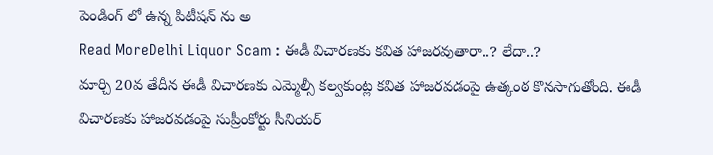పెండింగ్ లో ఉన్న పిటీషన్ ను అ
Read MoreDelhi Liquor Scam : ఈడీ విచారణకు కవిత హాజరవుతారా..? లేదా..?
మార్చి 20వ తేదీన ఈడీ విచారణకు ఎమ్మెల్సీ కల్వకుంట్ల కవిత హాజరవడంపై ఉత్కంఠ కొనసాగుతోంది. ఈడీ విచారణకు హాజరవడంపై సుప్రీంకోర్టు సీనియర్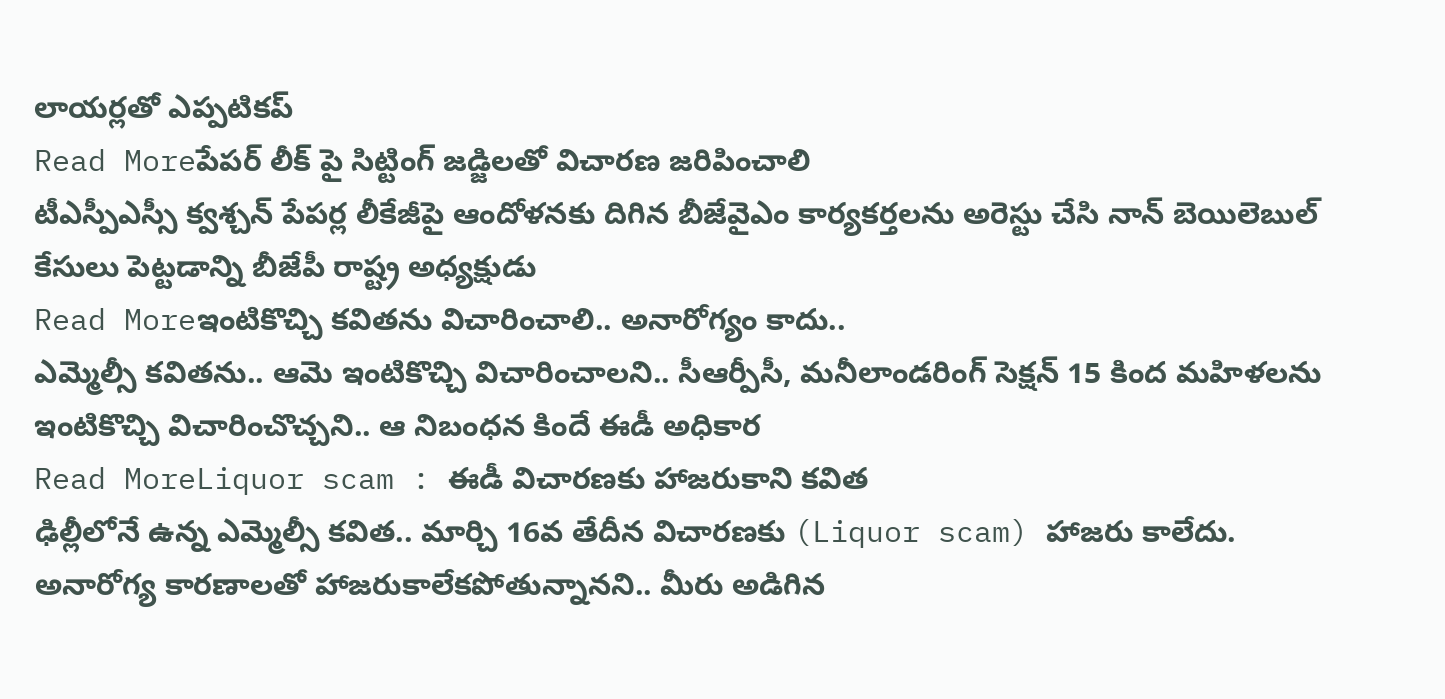లాయర్లతో ఎప్పటికప్
Read Moreపేపర్ లీక్ పై సిట్టింగ్ జడ్జిలతో విచారణ జరిపించాలి
టీఎస్పీఎస్సీ క్వశ్చన్ పేపర్ల లీకేజీపై ఆందోళనకు దిగిన బీజేవైఎం కార్యకర్తలను అరెస్టు చేసి నాన్ బెయిలెబుల్ కేసులు పెట్టడాన్ని బీజేపీ రాష్ట్ర అధ్యక్షుడు
Read Moreఇంటికొచ్చి కవితను విచారించాలి.. అనారోగ్యం కాదు..
ఎమ్మెల్సీ కవితను.. ఆమె ఇంటికొచ్చి విచారించాలని.. సీఆర్పీసీ, మనీలాండరింగ్ సెక్షన్ 15 కింద మహిళలను ఇంటికొచ్చి విచారించొచ్చని.. ఆ నిబంధన కిందే ఈడీ అధికార
Read MoreLiquor scam : ఈడీ విచారణకు హాజరుకాని కవిత
ఢిల్లీలోనే ఉన్న ఎమ్మెల్సీ కవిత.. మార్చి 16వ తేదీన విచారణకు (Liquor scam) హాజరు కాలేదు. అనారోగ్య కారణాలతో హాజరుకాలేకపోతున్నానని.. మీరు అడిగిన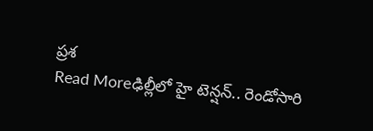ప్రశ
Read Moreఢిల్లీలో హై టెన్షన్.. రెండోసారి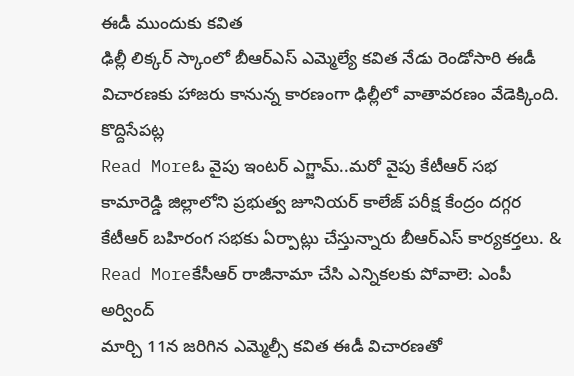ఈడీ ముందుకు కవిత
ఢిల్లీ లిక్కర్ స్కాంలో బీఆర్ఎస్ ఎమ్మెల్యే కవిత నేడు రెండోసారి ఈడీ విచారణకు హాజరు కానున్న కారణంగా ఢిల్లీలో వాతావరణం వేడెక్కింది. కొద్దిసేపట్ల
Read Moreఓ వైపు ఇంటర్ ఎగ్జామ్..మరో వైపు కేటీఆర్ సభ
కామారెడ్డి జిల్లాలోని ప్రభుత్వ జూనియర్ కాలేజ్ పరీక్ష కేంద్రం దగ్గర కేటీఆర్ బహిరంగ సభకు ఏర్పాట్లు చేస్తున్నారు బీఆర్ఎస్ కార్యకర్తలు. &
Read Moreకేసీఆర్ రాజీనామా చేసి ఎన్నికలకు పోవాలె: ఎంపీ అర్వింద్
మార్చి 11న జరిగిన ఎమ్మెల్సీ కవిత ఈడీ విచారణతో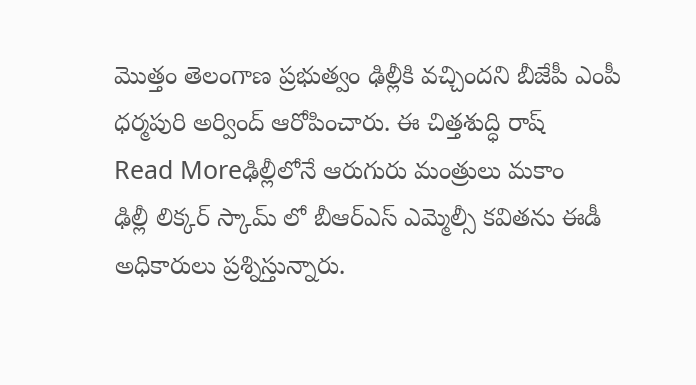మొత్తం తెలంగాణ ప్రభుత్వం ఢిల్లీకి వచ్చిందని బీజేపీ ఎంపీ ధర్మపురి అర్వింద్ ఆరోపించారు. ఈ చిత్తశుద్ధి రాష్
Read Moreఢిల్లీలోనే ఆరుగురు మంత్రులు మకాం
ఢిల్లీ లిక్కర్ స్కామ్ లో బీఆర్ఎస్ ఎమ్మెల్సీ కవితను ఈడీ అధికారులు ప్రశ్నిస్తున్నారు.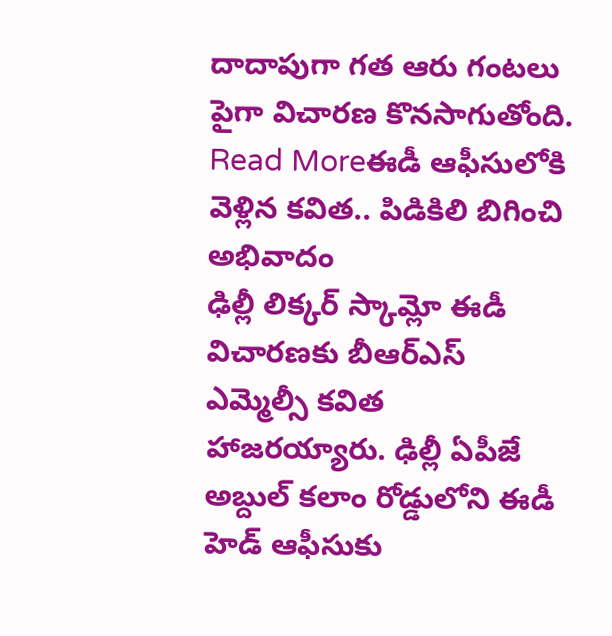దాదాపుగా గత ఆరు గంటలు పైగా విచారణ కొనసాగుతోంది.
Read Moreఈడీ ఆఫీసులోకి వెళ్లిన కవిత.. పిడికిలి బిగించి అభివాదం
ఢిల్లీ లిక్కర్ స్కామ్లో ఈడీ విచారణకు బీఆర్ఎస్ ఎమ్మెల్సీ కవిత హాజరయ్యారు. ఢిల్లీ ఏపీజే అబ్దుల్ కలాం రోడ్డులోని ఈడీ హెడ్ ఆఫీసుకు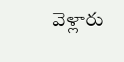వెళ్లారు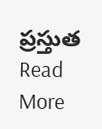ప్రస్తుత
Read More